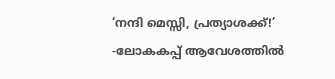‘നന്ദി മെസ്സി, പ്രത്യാശക്ക്!’ -ലോകകപ്പ് ആവേശത്തിൽ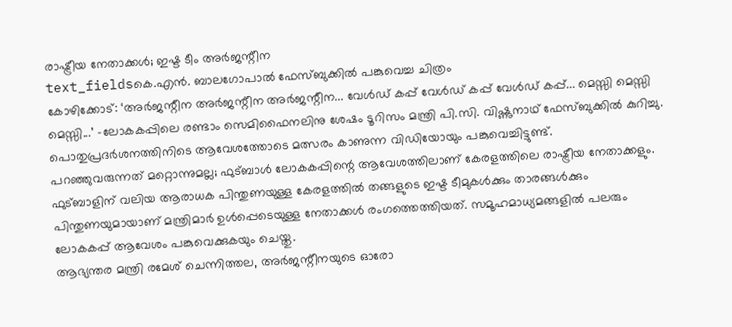രാഷ്ട്രീയ നേതാക്കൾ; ഇഷ്ട ടീം അർജന്റീന
text_fieldsകെ.എൻ. ബാലഗോപാൽ ഫേസ്ബുക്കിൽ പങ്കുവെച്ച ചിത്രം
കോഴിക്കോട്: ‘അർജന്റീന അർജന്റീന അർജന്റീന... വേൾഡ് കപ്പ് വേൾഡ് കപ്പ് വേൾഡ് കപ്പ്... മെസ്സി മെസ്സി മെസ്സി...’ -ലോകകപ്പിലെ രണ്ടാം സെമിഫൈനലിനു ശേഷം ടൂറിസം മന്ത്രി പി.സി. വിഷ്ണുനാഥ് ഫേസ്ബുക്കിൽ കുറിച്ചു. പൊതുപ്രദർശനത്തിനിടെ ആവേശത്തോടെ മത്സരം കാണുന്ന വിഡിയോയും പങ്കുവെച്ചിട്ടുണ്ട്.
പറഞ്ഞുവരുന്നത് മറ്റൊന്നുമല്ല; ഫുട്ബാൾ ലോകകപ്പിന്റെ ആവേശത്തിലാണ് കേരളത്തിലെ രാഷ്ട്രീയ നേതാക്കളും. ഫുട്ബാളിന് വലിയ ആരാധക പിന്തുണയുള്ള കേരളത്തിൽ തങ്ങളുടെ ഇഷ്ട ടീമുകൾക്കും താരങ്ങൾക്കും പിന്തുണയുമായാണ് മന്ത്രിമാർ ഉൾപ്പെടെയുള്ള നേതാക്കൾ രംഗത്തെത്തിയത്. സമൂഹമാധ്യമങ്ങളിൽ പലരും ലോകകപ്പ് ആവേശം പങ്കുവെക്കുകയും ചെയ്തു.
ആഭ്യന്തര മന്ത്രി രമേശ് ചെന്നിത്തല, അർജന്റീനയുടെ ഓരോ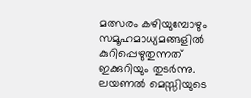മത്സരം കഴിയുമ്പോഴും സമൂഹമാധ്യമങ്ങളിൽ കുറിപ്പെഴുതുന്നത് ഇക്കുറിയും തുടർന്നു. ലയണൽ മെസ്സിയുടെ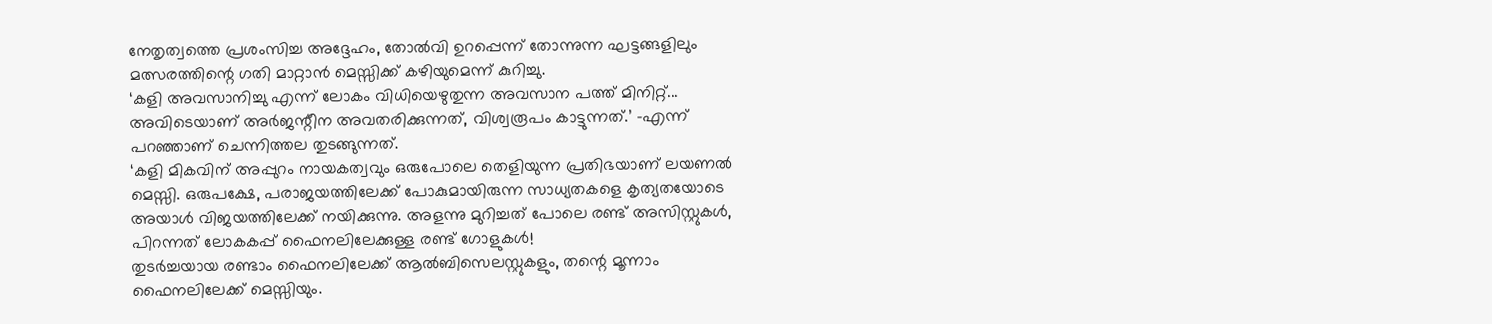നേതൃത്വത്തെ പ്രശംസിച്ച അദ്ദേഹം, തോൽവി ഉറപ്പെന്ന് തോന്നുന്ന ഘട്ടങ്ങളിലും മത്സരത്തിന്റെ ഗതി മാറ്റാൻ മെസ്സിക്ക് കഴിയുമെന്ന് കുറിച്ചു.
‘കളി അവസാനിച്ചു എന്ന് ലോകം വിധിയെഴുതുന്ന അവസാന പത്ത് മിനിറ്റ്... അവിടെയാണ് അർജന്റീന അവതരിക്കുന്നത്, വിശ്വരൂപം കാട്ടുന്നത്.’ -എന്ന് പറഞ്ഞാണ് ചെന്നിത്തല തുടങ്ങുന്നത്.
‘കളി മികവിന് അപ്പുറം നായകത്വവും ഒരുപോലെ തെളിയുന്ന പ്രതിഭയാണ് ലയണൽ മെസ്സി. ഒരുപക്ഷേ, പരാജയത്തിലേക്ക് പോകുമായിരുന്ന സാധ്യതകളെ കൃത്യതയോടെ അയാൾ വിജയത്തിലേക്ക് നയിക്കുന്നു. അളന്നു മുറിച്ചത് പോലെ രണ്ട് അസിസ്റ്റുകൾ, പിറന്നത് ലോകകപ്പ് ഫൈനലിലേക്കുള്ള രണ്ട് ഗോളുകൾ!
തുടർച്ചയായ രണ്ടാം ഫൈനലിലേക്ക് ആൽബിസെലസ്റ്റുകളും, തന്റെ മൂന്നാം ഫൈനലിലേക്ക് മെസ്സിയും.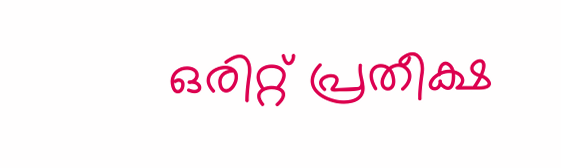ഒരിറ്റ് പ്രതീക്ഷ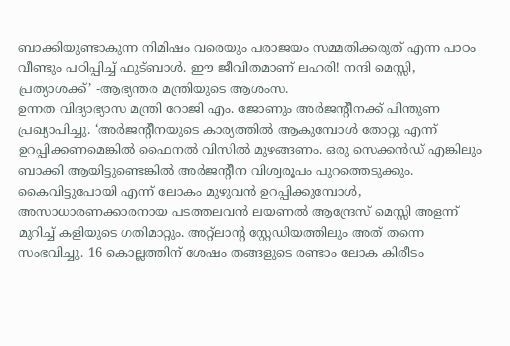ബാക്കിയുണ്ടാകുന്ന നിമിഷം വരെയും പരാജയം സമ്മതിക്കരുത് എന്ന പാഠം വീണ്ടും പഠിപ്പിച്ച് ഫുട്ബാൾ. ഈ ജീവിതമാണ് ലഹരി! നന്ദി മെസ്സി, പ്രത്യാശക്ക്’ -ആഭ്യന്തര മന്ത്രിയുടെ ആശംസ.
ഉന്നത വിദ്യാഭ്യാസ മന്ത്രി റോജി എം. ജോണും അർജന്റീനക്ക് പിന്തുണ പ്രഖ്യാപിച്ചു. ‘അർജന്റീനയുടെ കാര്യത്തിൽ ആകുമ്പോൾ തോറ്റു എന്ന് ഉറപ്പിക്കണമെങ്കിൽ ഫൈനൽ വിസിൽ മുഴങ്ങണം. ഒരു സെക്കൻഡ് എങ്കിലും ബാക്കി ആയിട്ടുണ്ടെങ്കിൽ അർജന്റീന വിശ്വരൂപം പുറത്തെടുക്കും. കൈവിട്ടുപോയി എന്ന് ലോകം മുഴുവൻ ഉറപ്പിക്കുമ്പോൾ, അസാധാരണക്കാരനായ പടത്തലവൻ ലയണൽ ആന്ദ്രേസ് മെസ്സി അളന്ന് മുറിച്ച് കളിയുടെ ഗതിമാറ്റും. അറ്റ്ലാന്റ സ്റ്റേഡിയത്തിലും അത് തന്നെ സംഭവിച്ചു. 16 കൊല്ലത്തിന് ശേഷം തങ്ങളുടെ രണ്ടാം ലോക കിരീടം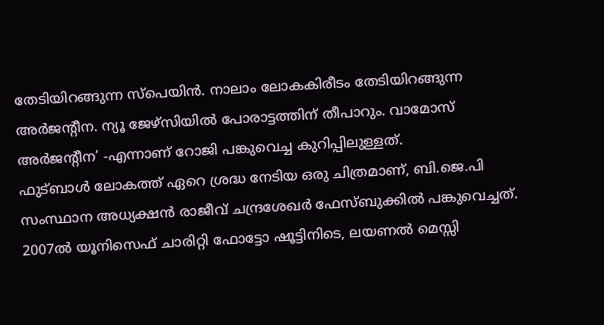തേടിയിറങ്ങുന്ന സ്പെയിൻ. നാലാം ലോകകിരീടം തേടിയിറങ്ങുന്ന അർജന്റീന. ന്യൂ ജേഴ്സിയിൽ പോരാട്ടത്തിന് തീപാറും. വാമോസ് അർജന്റീന’ -എന്നാണ് റോജി പങ്കുവെച്ച കുറിപ്പിലുള്ളത്.
ഫുട്ബാൾ ലോകത്ത് ഏറെ ശ്രദ്ധ നേടിയ ഒരു ചിത്രമാണ്, ബി.ജെ.പി സംസ്ഥാന അധ്യക്ഷൻ രാജീവ് ചന്ദ്രശേഖർ ഫേസ്ബുക്കിൽ പങ്കുവെച്ചത്. 2007ൽ യൂനിസെഫ് ചാരിറ്റി ഫോട്ടോ ഷൂട്ടിനിടെ, ലയണൽ മെസ്സി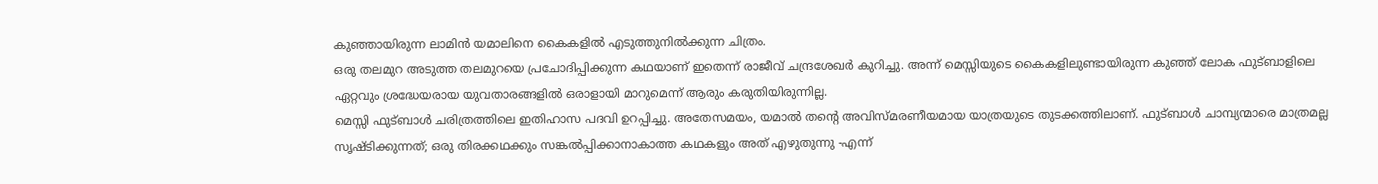കുഞ്ഞായിരുന്ന ലാമിൻ യമാലിനെ കൈകളിൽ എടുത്തുനിൽക്കുന്ന ചിത്രം.
ഒരു തലമുറ അടുത്ത തലമുറയെ പ്രചോദിപ്പിക്കുന്ന കഥയാണ് ഇതെന്ന് രാജീവ് ചന്ദ്രശേഖർ കുറിച്ചു. അന്ന് മെസ്സിയുടെ കൈകളിലുണ്ടായിരുന്ന കുഞ്ഞ് ലോക ഫുട്ബാളിലെ ഏറ്റവും ശ്രദ്ധേയരായ യുവതാരങ്ങളിൽ ഒരാളായി മാറുമെന്ന് ആരും കരുതിയിരുന്നില്ല.
മെസ്സി ഫുട്ബാൾ ചരിത്രത്തിലെ ഇതിഹാസ പദവി ഉറപ്പിച്ചു. അതേസമയം, യമാൽ തന്റെ അവിസ്മരണീയമായ യാത്രയുടെ തുടക്കത്തിലാണ്. ഫുട്ബാൾ ചാമ്പ്യന്മാരെ മാത്രമല്ല സൃഷ്ടിക്കുന്നത്; ഒരു തിരക്കഥക്കും സങ്കൽപ്പിക്കാനാകാത്ത കഥകളും അത് എഴുതുന്നു -എന്ന്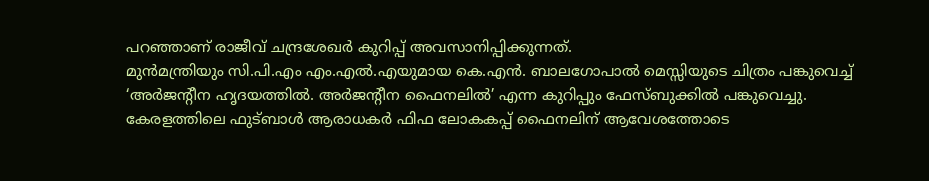പറഞ്ഞാണ് രാജീവ് ചന്ദ്രശേഖർ കുറിപ്പ് അവസാനിപ്പിക്കുന്നത്.
മുൻമന്ത്രിയും സി.പി.എം എം.എൽ.എയുമായ കെ.എൻ. ബാലഗോപാൽ മെസ്സിയുടെ ചിത്രം പങ്കുവെച്ച് ‘അർജന്റീന ഹൃദയത്തിൽ. അർജന്റീന ഫൈനലിൽ’ എന്ന കുറിപ്പും ഫേസ്ബുക്കിൽ പങ്കുവെച്ചു.
കേരളത്തിലെ ഫുട്ബാൾ ആരാധകർ ഫിഫ ലോകകപ്പ് ഫൈനലിന് ആവേശത്തോടെ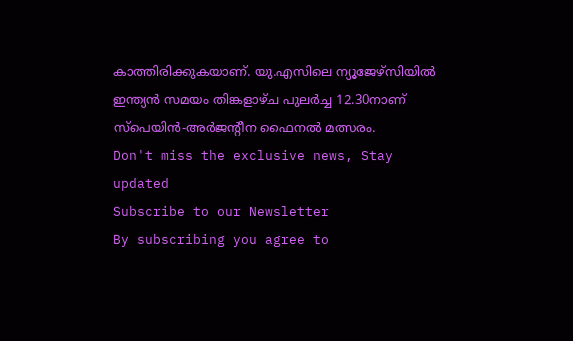കാത്തിരിക്കുകയാണ്. യു.എസിലെ ന്യൂജേഴ്സിയിൽ ഇന്ത്യൻ സമയം തിങ്കളാഴ്ച പുലർച്ച 12.30നാണ് സ്പെയിൻ-അർജന്റീന ഫൈനൽ മത്സരം.
Don't miss the exclusive news, Stay updated
Subscribe to our Newsletter
By subscribing you agree to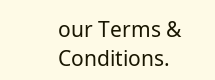our Terms & Conditions.